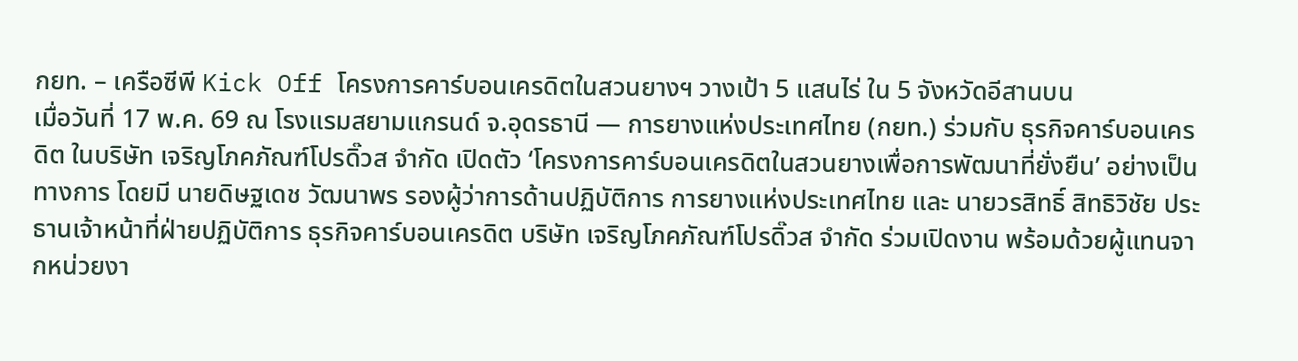กยท. – เครือซีพี Kick Off โครงการคาร์บอนเครดิตในสวนยางฯ วางเป้า 5 แสนไร่ ใน 5 จังหวัดอีสานบน
เมื่อวันที่ 17 พ.ค. 69 ณ โรงแรมสยามแกรนด์ จ.อุดรธานี — การยางแห่งประเทศไทย (กยท.) ร่วมกับ ธุรกิจคาร์บอนเครดิต ในบริษัท เจริญโภคภัณฑ์โปรดิ๊วส จำกัด เปิดตัว ‘โครงการคาร์บอนเครดิตในสวนยางเพื่อการพัฒนาที่ยั่งยืน’ อย่างเป็นทางการ โดยมี นายดิษฐเดช วัฒนาพร รองผู้ว่าการด้านปฏิบัติการ การยางแห่งประเทศไทย และ นายวรสิทธิ์ สิทธิวิชัย ประธานเจ้าหน้าที่ฝ่ายปฏิบัติการ ธุรกิจคาร์บอนเครดิต บริษัท เจริญโภคภัณฑ์โปรดิ๊วส จำกัด ร่วมเปิดงาน พร้อมด้วยผู้แทนจากหน่วยงา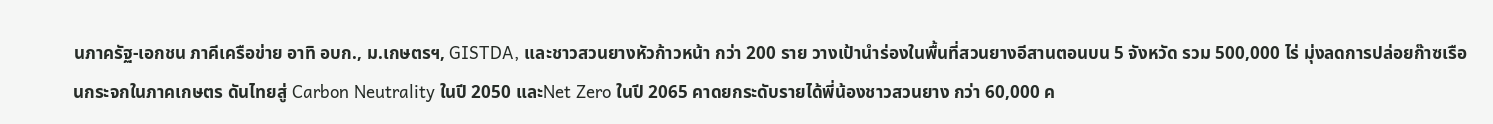นภาครัฐ-เอกชน ภาคีเครือข่าย อาทิ อบก., ม.เกษตรฯ, GISTDA, และชาวสวนยางหัวก้าวหน้า กว่า 200 ราย วางเป้านำร่องในพื้นที่สวนยางอีสานตอนบน 5 จังหวัด รวม 500,000 ไร่ มุ่งลดการปล่อยก๊าซเรือนกระจกในภาคเกษตร ดันไทยสู่ Carbon Neutrality ในปี 2050 และNet Zero ในปี 2065 คาดยกระดับรายได้พี่น้องชาวสวนยาง กว่า 60,000 ค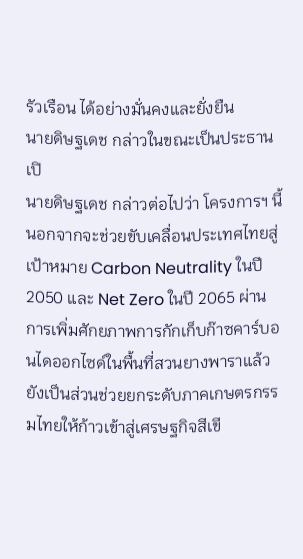รัวเรือน ได้อย่างมั่นคงและยั่งยืน
นายดิษฐเดช กล่าวในขณะเป็นประธานเปิ
นายดิษฐเดช กล่าวต่อไปว่า โครงการฯ นี้ นอกจากจะช่วยขับเคลื่อนประเทศไทยสู่เป้าหมาย Carbon Neutrality ในปี 2050 และ Net Zero ในปี 2065 ผ่านการเพิ่มศักยภาพการกักเก็บก๊าซคาร์บอนไดออกไซด์ในพื้นที่สวนยางพาราแล้ว ยังเป็นส่วนช่วยยกระดับภาคเกษตรกรรมไทยให้ก้าวเข้าสู่เศรษฐกิจสีเขี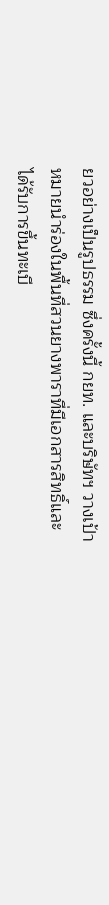ยวอย่างเป็นรูปธรรม ซึ่งครั้งนี้ กยท. และบริษัทฯ วางเป้าหมายนำร่องในพื้นที่สวนยางพาราที่มีเอกสารสิทธิ์และได้รับการขึ้นทะเบี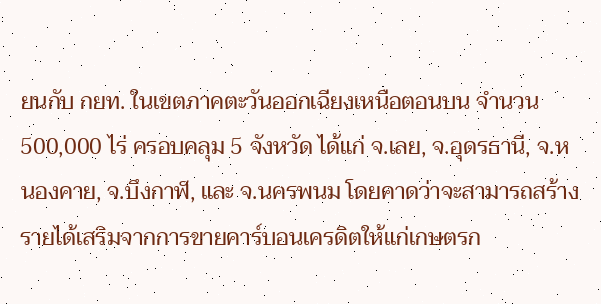ยนกับ กยท. ในเขตภาคตะวันออกเฉียงเหนือตอนบน จำนวน 500,000 ไร่ ครอบคลุม 5 จังหวัด ได้แก่ จ.เลย, จ.อุดรธานี, จ.หนองคาย, จ.บึงกาฬ, และ จ.นครพนม โดยคาดว่าจะสามารถสร้างรายได้เสริมจากการขายคาร์บอนเครดิตให้แก่เกษตรก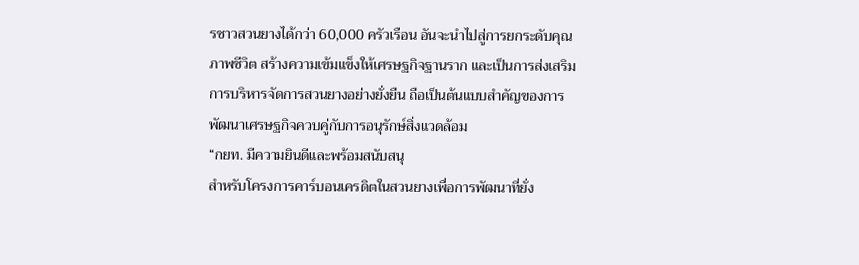รชาวสวนยางได้กว่า 60,000 ครัวเรือน อันจะนำไปสู่การยกระดับคุณภาพชีวิต สร้างความเข้มแข็งให้เศรษฐกิจฐานราก และเป็นการส่งเสริมการบริหารจัดการสวนยางอย่างยั่งยืน ถือเป็นต้นแบบสำคัญของการพัฒนาเศรษฐกิจควบคู่กับการอนุรักษ์สิ่งแวดล้อม
“กยท. มีความยินดีและพร้อมสนับสนุ
สำหรับโครงการคาร์บอนเครดิตในสวนยางเพื่อการพัฒนาที่ยั่ง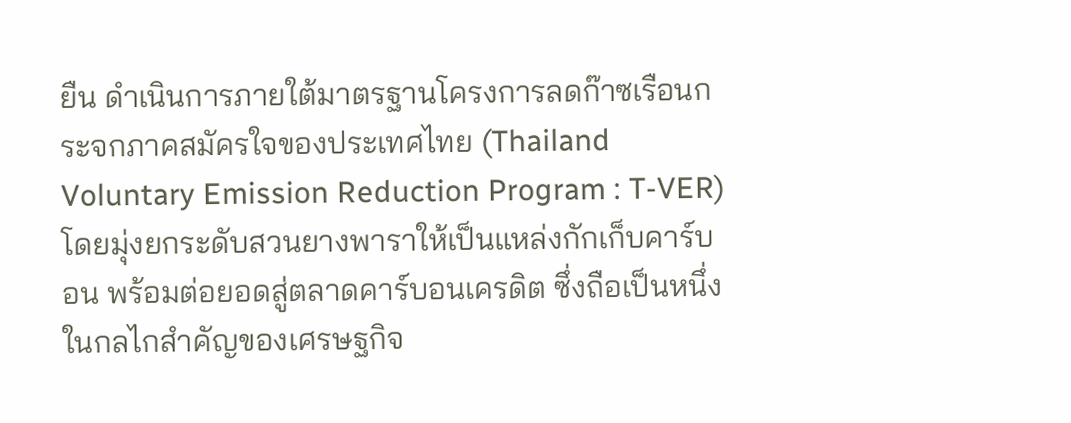ยืน ดำเนินการภายใต้มาตรฐานโครงการลดก๊าซเรือนกระจกภาคสมัครใจของประเทศไทย (Thailand Voluntary Emission Reduction Program : T-VER) โดยมุ่งยกระดับสวนยางพาราให้เป็นแหล่งกักเก็บคาร์บอน พร้อมต่อยอดสู่ตลาดคาร์บอนเครดิต ซึ่งถือเป็นหนึ่งในกลไกสำคัญของเศรษฐกิจ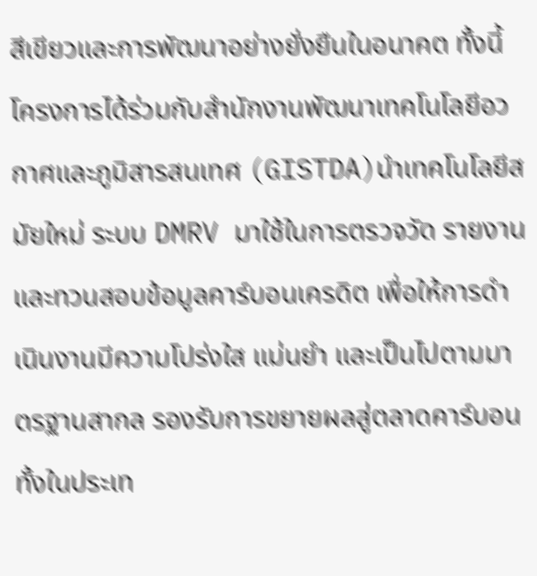สีเขียวและการพัฒนาอย่างยั่งยืนในอนาคต ทั้งนี้ โครงการได้ร่วมกับสำนักงานพัฒนาเทคโนโลยีอวกาศและภูมิสารสนเทศ (GISTDA)นำเทคโนโลยีสมัยใหม่ ระบบ DMRV มาใช้ในการตรวจวัด รายงาน และทวนสอบข้อมูลคาร์บอนเครดิต เพื่อให้การดำเนินงานมีความโปร่งใส แม่นยำ และเป็นไปตามมาตรฐานสากล รองรับการขยายผลสู่ตลาดคาร์บอนทั้งในประเท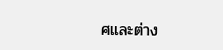ศและต่าง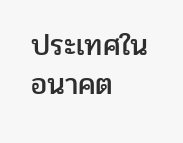ประเทศในอนาคต